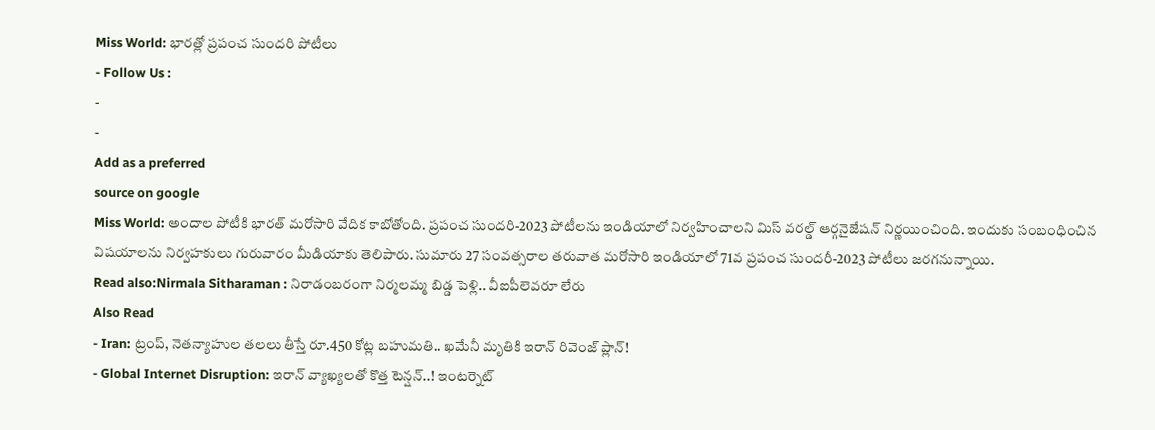Miss World: భారత్లో ప్రపంచ సుందరి పోటీలు
- Follow Us :
-
-
Add as a preferred
source on google
Miss World: అందాల పోటీకి భారత్ మరోసారి వేదిక కాబోతోంది. ప్రపంచ సుందరి-2023 పోటీలను ఇండియాలో నిర్వహించాలని మిస్ వరల్డ్ ఆర్గనైజేషన్ నిర్ణయించింది. ఇందుకు సంబంధించిన విషయాలను నిర్వహకులు గురువారం మీడియాకు తెలిపారు. సుమారు 27 సంవత్సరాల తరువాత మరోసారి ఇండియాలో 71వ ప్రపంచ సుందరీ-2023 పోటీలు జరగనున్నాయి.
Read also:Nirmala Sitharaman : నిరాడంబరంగా నిర్మలమ్మ బిడ్డ పెళ్లి.. వీఐపీలెవరూ లేరు
Also Read
- Iran: ట్రంప్, నెతన్యాహుల తలలు తీస్తే రూ.450 కోట్ల బహుమతి.. ఖమేనీ మృతికి ఇరాన్ రివెంజ్ ప్లాన్!
- Global Internet Disruption: ఇరాన్ వ్యాఖ్యలతో కొత్త టెన్షన్..! ఇంటర్నెట్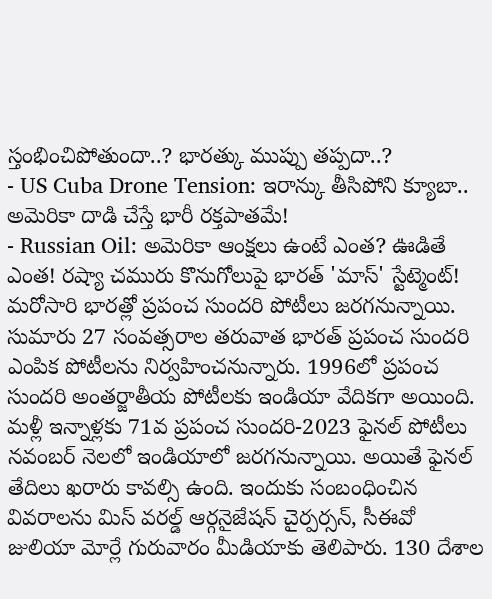స్తంభించిపోతుందా..? భారత్కు ముప్పు తప్పదా..?
- US Cuba Drone Tension: ఇరాన్కు తీసిపోని క్యూబా.. అమెరికా దాడి చేస్తే భారీ రక్తపాతమే!
- Russian Oil: అమెరికా ఆంక్షలు ఉంటే ఎంత? ఊడితే ఎంత! రష్యా చమురు కొనుగోలుపై భారత్ 'మాస్' స్టేట్మెంట్!
మరోసారి భారత్లో ప్రపంచ సుందరి పోటీలు జరగనున్నాయి. సుమారు 27 సంవత్సరాల తరువాత భారత్ ప్రపంచ సుందరి ఎంపిక పోటీలను నిర్వహించనున్నారు. 1996లో ప్రపంచ సుందరి అంతర్జాతీయ పోటీలకు ఇండియా వేదికగా అయింది. మళ్లీ ఇన్నాళ్లకు 71వ ప్రపంచ సుందరి-2023 ఫైనల్ పోటీలు నవంబర్ నెలలో ఇండియాలో జరగనున్నాయి. అయితే ఫైనల్ తేదిలు ఖరారు కావల్సి ఉంది. ఇందుకు సంబంధించిన వివరాలను మిస్ వరల్డ్ ఆర్గనైజేషన్ చైర్పర్సన్, సీఈవో జులియా మోర్లే గురువారం మీడియాకు తెలిపారు. 130 దేశాల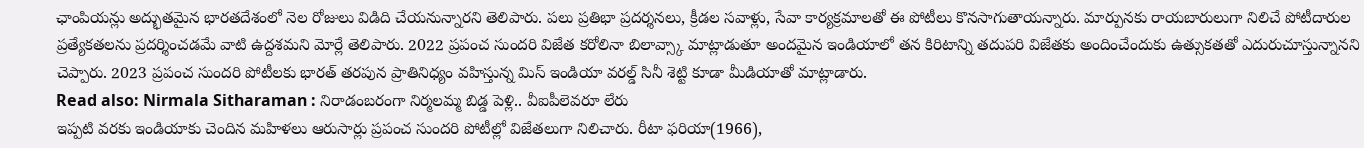ఛాంపియన్లు అద్భుతమైన భారతదేశంలో నెల రోజులు విడిది చేయనున్నారని తెలిపారు. పలు ప్రతిభా ప్రదర్శనలు, క్రీడల సవాళ్లు, సేవా కార్యక్రమాలతో ఈ పోటీలు కొనసాగుతాయన్నారు. మార్పునకు రాయబారులుగా నిలిచే పోటీదారుల ప్రత్యేకతలను ప్రదర్శించడమే వాటి ఉద్దశమని మోర్లే తెలిపారు. 2022 ప్రపంచ సుందరి విజేత కరోలినా బిలావ్స్కా మాట్లాడుతూ అందమైన ఇండియాలో తన కిరిటాన్ని తదుపరి విజేతకు అందించేందుకు ఉత్సుకతతో ఎదురుచూస్తున్నానని చెప్పారు. 2023 ప్రపంచ సుందరి పోటీలకు భారత్ తరపున ప్రాతినిధ్యం వహిస్తున్న మిస్ ఇండియా వరల్డ్ సినీ శెట్టి కూడా మీడియాతో మాట్లాడారు.
Read also: Nirmala Sitharaman : నిరాడంబరంగా నిర్మలమ్మ బిడ్డ పెళ్లి.. వీఐపీలెవరూ లేరు
ఇప్పటి వరకు ఇండియాకు చెందిన మహిళలు ఆరుసార్లు ప్రపంచ సుందరి పోటీల్లో విజేతలుగా నిలిచారు. రీటా ఫరియా(1966),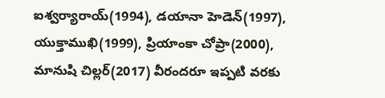ఐశ్వర్యారాయ్(1994), డయానా హెడెన్(1997), యుక్తాముఖి(1999), ప్రియాంకా చోప్రా(2000), మానుషి చిల్లర్(2017) వీరందరూ ఇప్పటి వరకు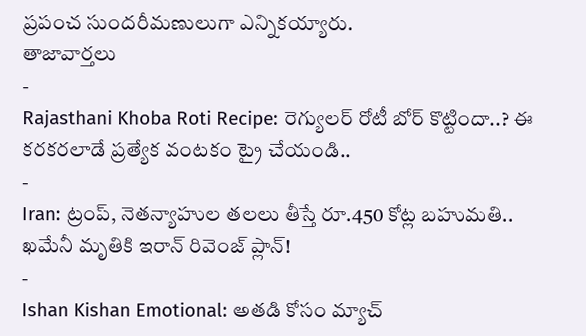ప్రపంచ సుందరీమణులుగా ఎన్నికయ్యారు.
తాజావార్తలు
-
Rajasthani Khoba Roti Recipe: రెగ్యులర్ రోటీ బోర్ కొట్టిందా..? ఈ కరకరలాడే ప్రత్యేక వంటకం ట్రై చేయండి..
-
Iran: ట్రంప్, నెతన్యాహుల తలలు తీస్తే రూ.450 కోట్ల బహుమతి.. ఖమేనీ మృతికి ఇరాన్ రివెంజ్ ప్లాన్!
-
Ishan Kishan Emotional: అతడి కోసం మ్యాచ్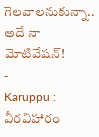గెలవాలనుకున్నా.. అదే నా మోటివేషన్!
-
Karuppu : వీరవిహారం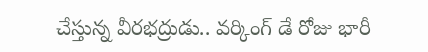చేస్తున్న వీరభద్రుడు.. వర్కింగ్ డే రోజు భారీ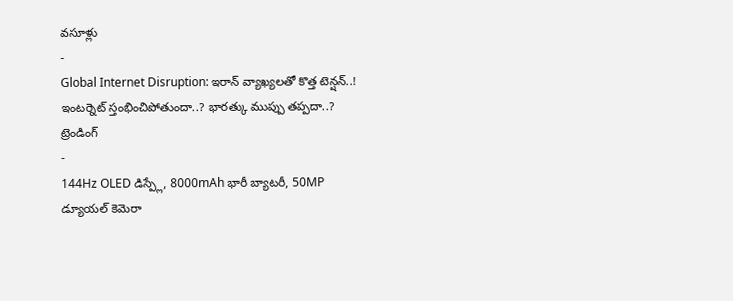వసూళ్లు
-
Global Internet Disruption: ఇరాన్ వ్యాఖ్యలతో కొత్త టెన్షన్..! ఇంటర్నెట్ స్తంభించిపోతుందా..? భారత్కు ముప్పు తప్పదా..?
ట్రెండింగ్
-
144Hz OLED డిస్ప్లే, 8000mAh భారీ బ్యాటరీ, 50MP డ్యూయల్ కెమెరా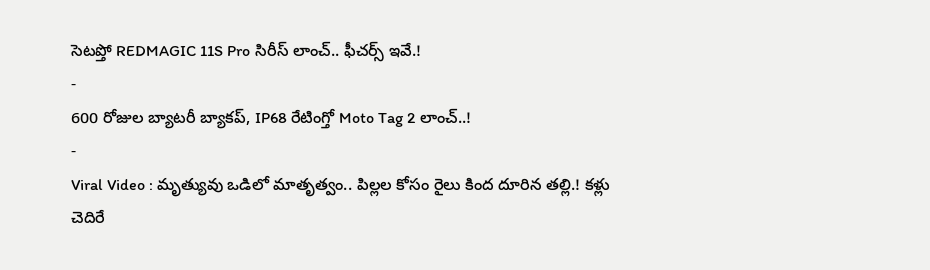సెటప్తో REDMAGIC 11S Pro సిరీస్ లాంచ్.. ఫీచర్స్ ఇవే.!
-
600 రోజుల బ్యాటరీ బ్యాకప్, IP68 రేటింగ్తో Moto Tag 2 లాంచ్..!
-
Viral Video : మృత్యువు ఒడిలో మాతృత్వం.. పిల్లల కోసం రైలు కింద దూరిన తల్లి.! కళ్లు చెదిరే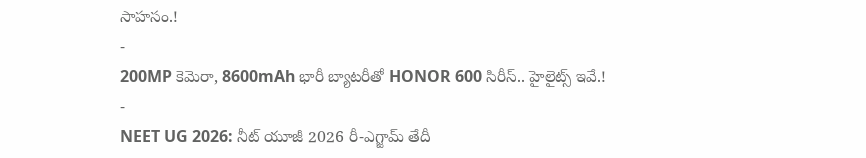సాహసం.!
-
200MP కెమెరా, 8600mAh భారీ బ్యాటరీతో HONOR 600 సిరీస్.. హైలైట్స్ ఇవే.!
-
NEET UG 2026: నీట్ యూజీ 2026 రీ-ఎగ్జామ్ తేదీ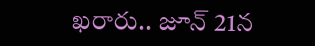ఖరారు.. జూన్ 21న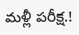మళ్లీ పరీక్ష.!